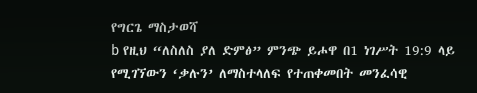የግርጌ ማስታወሻ
b የዚህ “ለስለስ ያለ ድምፅ” ምንጭ ይሖዋ በ1 ነገሥት 19:9 ላይ የሚገኘውን ‘ቃሉን’ ለማስተላለፍ የተጠቀመበት መንፈሳዊ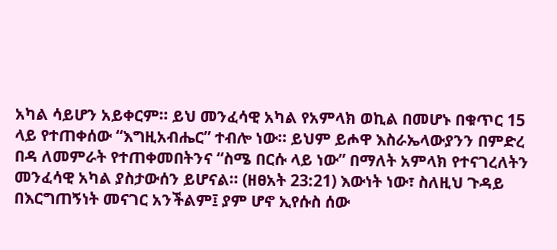አካል ሳይሆን አይቀርም። ይህ መንፈሳዊ አካል የአምላክ ወኪል በመሆኑ በቁጥር 15 ላይ የተጠቀሰው “እግዚአብሔር” ተብሎ ነው። ይህም ይሖዋ እስራኤላውያንን በምድረ በዳ ለመምራት የተጠቀመበትንና “ስሜ በርሱ ላይ ነው” በማለት አምላክ የተናገረለትን መንፈሳዊ አካል ያስታውሰን ይሆናል። (ዘፀአት 23:21) እውነት ነው፣ ስለዚህ ጉዳይ በእርግጠኝነት መናገር አንችልም፤ ያም ሆኖ ኢየሱስ ሰው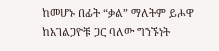ከመሆኑ በፊት “ቃል” ማለትም ይሖዋ ከአገልጋዮቹ ጋር ባለው ግንኙነት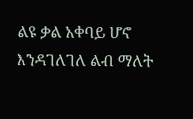ልዩ ቃል አቀባይ ሆኖ እንዳገለገለ ልብ ማለት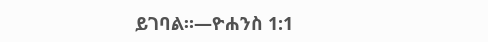ይገባል።—ዮሐንስ 1:1